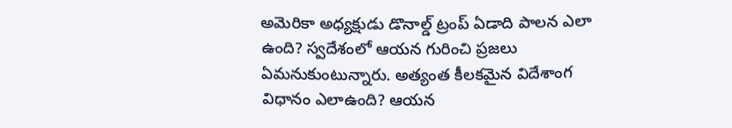అమెరికా అధ్యక్షుడు డొనాల్డ్ ట్రంప్ ఏడాది పాలన ఎలా ఉంది? స్వదేశంలో ఆయన గురించి ప్రజలు ఏమనుకుంటున్నారు. అత్యంత కీలకమైన విదేశాంగ విధానం ఎలాఉంది? ఆయన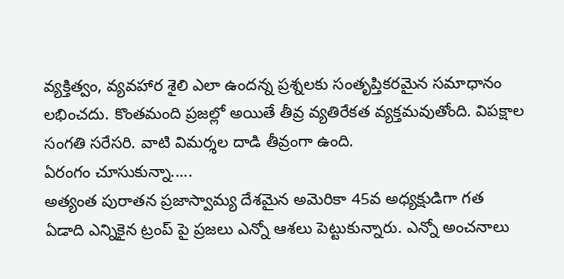వ్యక్తిత్వం, వ్యవహార శైలి ఎలా ఉందన్న ప్రశ్నలకు సంతృప్తికరమైన సమాధానం లభించదు. కొంతమంది ప్రజల్లో అయితే తీవ్ర వ్యతిరేకత వ్యక్తమవుతోంది. విపక్షాల సంగతి సరేసరి. వాటి విమర్శల దాడి తీవ్రంగా ఉంది.
ఏరంగం చూసుకున్నా.....
అత్యంత పురాతన ప్రజాస్వామ్య దేశమైన అమెరికా 45వ అధ్యక్షుడిగా గత ఏడాది ఎన్నికైన ట్రంప్ పై ప్రజలు ఎన్నో ఆశలు పెట్టుకున్నారు. ఎన్నో అంచనాలు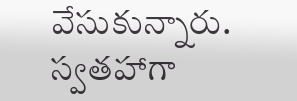వేసుకున్నారు. స్వతహాగా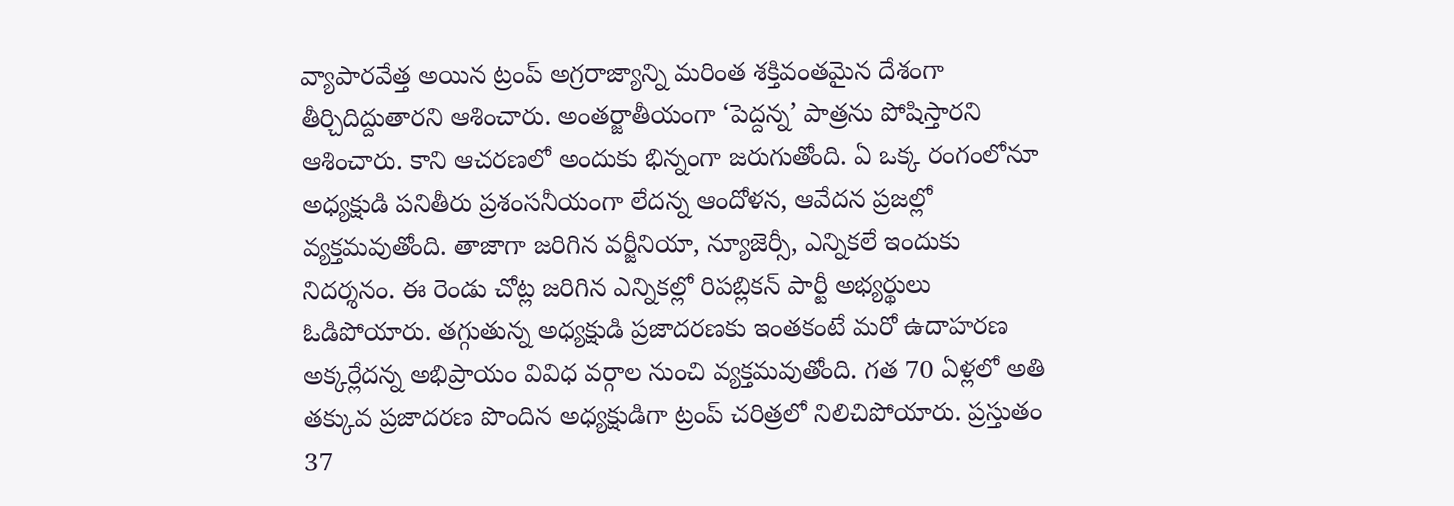వ్యాపారవేత్త అయిన ట్రంప్ అగ్రరాజ్యాన్ని మరింత శక్తివంతమైన దేశంగా తీర్చిదిద్దుతారని ఆశించారు. అంతర్జాతీయంగా ‘పెద్దన్న’ పాత్రను పోషిస్తారని ఆశించారు. కాని ఆచరణలో అందుకు భిన్నంగా జరుగుతోంది. ఏ ఒక్క రంగంలోనూ అధ్యక్షుడి పనితీరు ప్రశంసనీయంగా లేదన్న ఆందోళన, ఆవేదన ప్రజల్లో వ్యక్తమవుతోంది. తాజాగా జరిగిన వర్జీనియా, న్యూజెర్సీ, ఎన్నికలే ఇందుకు నిదర్శనం. ఈ రెండు చోట్ల జరిగిన ఎన్నికల్లో రిపబ్లికన్ పార్టీ అభ్యర్థులు ఓడిపోయారు. తగ్గుతున్న అధ్యక్షుడి ప్రజాదరణకు ఇంతకంటే మరో ఉదాహరణ అక్కర్లేదన్న అభిప్రాయం వివిధ వర్గాల నుంచి వ్యక్తమవుతోంది. గత 70 ఏళ్లలో అతి తక్కువ ప్రజాదరణ పొందిన అధ్యక్షుడిగా ట్రంప్ చరిత్రలో నిలిచిపోయారు. ప్రస్తుతం 37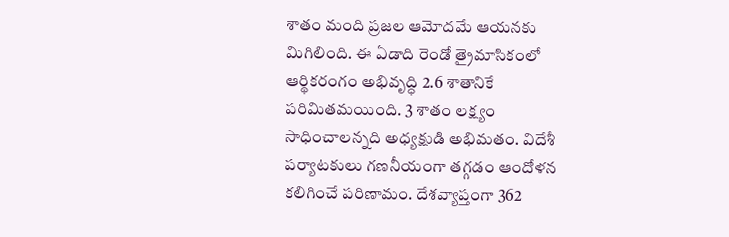శాతం మంది ప్రజల ఆమోదమే ఆయనకు మిగిలింది. ఈ ఏడాది రెండో త్రైమాసికంలో ఆర్థికరంగం అభివృద్ధి 2.6 శాతానికే పరిమితమయింది. 3 శాతం లక్ష్యం సాధించాలన్నది అధ్యక్షుడి అభిమతం. విదేశీ పర్యాటకులు గణనీయంగా తగ్గడం ఆందోళన కలిగించే పరిణామం. దేశవ్యాప్తంగా 362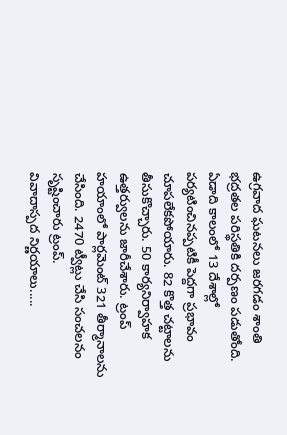ఉగ్రవాద ఘటనలు జరగడం శాంతి భద్రతల పరిస్థతికి దర్పణం పడుతోంది. ఏడాది కాలంలో 13 దేశాల్లో పర్యటించినప్పటికీ పెద్దగా ప్రభావం చూపలేకపోయారు. 82 కొత్త చట్టాలను తీసుకొచ్చారు. 50 కార్యనిర్వాహక ఉత్తర్వులను జారీచేశారు. ట్రంప్ హయాంలో పార్లమెంట్ 321 తీర్మానాలను చేసింది. 2470 ట్వీట్లు చేసి సంచలనం సృష్టించారు ట్రంప్.
వివాదాస్పద నిర్ణయాలు.....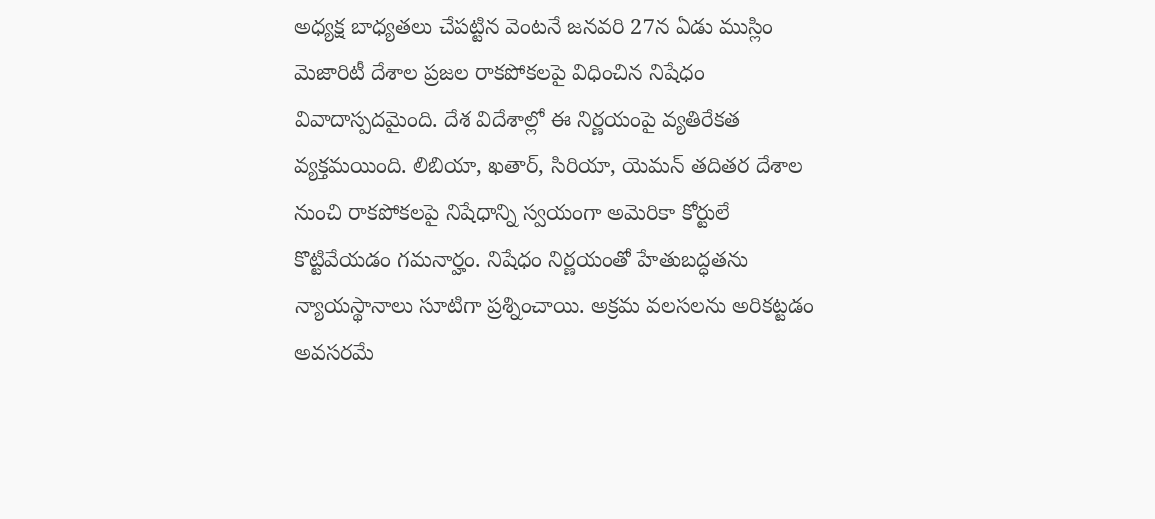అధ్యక్ష బాధ్యతలు చేపట్టిన వెంటనే జనవరి 27న ఏడు ముస్లిం మెజారిటీ దేశాల ప్రజల రాకపోకలపై విధించిన నిషేధం వివాదాస్పదమైంది. దేశ విదేశాల్లో ఈ నిర్ణయంపై వ్యతిరేకత వ్యక్తమయింది. లిబియా, ఖతార్, సిరియా, యెమన్ తదితర దేశాల నుంచి రాకపోకలపై నిషేధాన్ని స్వయంగా అమెరికా కోర్టులే కొట్టివేయడం గమనార్హం. నిషేధం నిర్ణయంతో హేతుబద్ధతను న్యాయస్థానాలు సూటిగా ప్రశ్నించాయి. అక్రమ వలసలను అరికట్టడం అవసరమే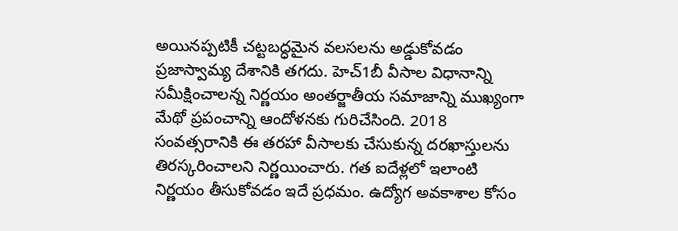అయినప్పటికీ చట్టబద్ధమైన వలసలను అడ్డుకోవడం ప్రజాస్వామ్య దేశానికి తగదు. హెచ్1బీ వీసాల విధానాన్ని సమీక్షించాలన్న నిర్ణయం అంతర్జాతీయ సమాజాన్ని ముఖ్యంగా మేథో ప్రపంచాన్ని ఆందోళనకు గురిచేసింది. 2018 సంవత్సరానికి ఈ తరహా వీసాలకు చేసుకున్న దరఖాస్తులను తిరస్కరించాలని నిర్ణయించారు. గత ఐదేళ్లలో ఇలాంటి నిర్ణయం తీసుకోవడం ఇదే ప్రధమం. ఉద్యోగ అవకాశాల కోసం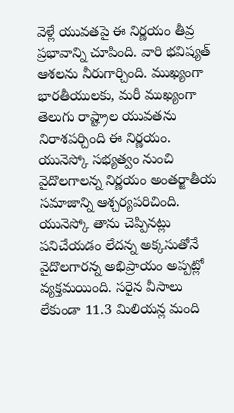వెళ్లే యువతపై ఈ నిర్ణయం తీవ్ర ప్రభావాన్ని చూపింది. వారి భవిష్యత్ ఆశలను నీరుగార్చింది. ముఖ్యంగా భారతీయులకు, మరీ ముఖ్యంగా తెలుగు రాష్ట్రాల యువతను నిరాశపర్చింది ఈ నిర్ణయం. యునెస్కో సభ్యత్వం నుంచి వైదొలగాలన్న నిర్ణయం అంతర్జాతీయ సమాజాన్ని ఆశ్చర్యపరిచింది. యునెస్కో తాను చెప్పినట్లు పనిచేయడం లేదన్న అక్కసుతోనే వైదొలగారన్న అభిప్రాయం అప్పట్లో వ్యక్తమయింది. సరైన వీసాలు లేకుండా 11.3 మిలియన్ల మంది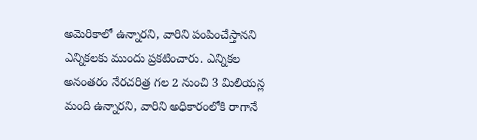అమెరికాలో ఉన్నారని, వారిని పంపించేస్తానని ఎన్నికలకు ముందు ప్రకటించారు. ఎన్నికల అనంతరం నేరచరిత్ర గల 2 నుంచి 3 మిలియన్ల మంది ఉన్నారని, వారిని అధికారంలోకి రాగానే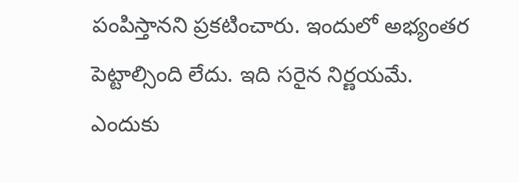పంపిస్తానని ప్రకటించారు. ఇందులో అభ్యంతర పెట్టాల్సింది లేదు. ఇది సరైన నిర్ణయమే.
ఎందుకు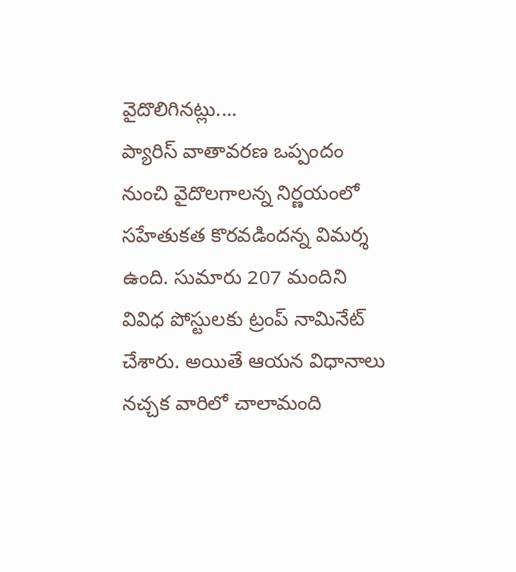వైదొలిగినట్లు....
ప్యారిస్ వాతావరణ ఒప్పందం నుంచి వైదొలగాలన్న నిర్ణయంలో సహేతుకత కొరవడిందన్న విమర్శ ఉంది. సుమారు 207 మందిని వివిధ పోస్టులకు ట్రంప్ నామినేట్ చేశారు. అయితే ఆయన విధానాలు నచ్చక వారిలో చాలామంది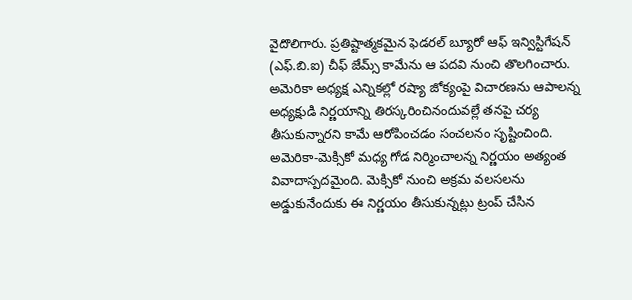వైదొలిగారు. ప్రతిష్టాత్మకమైన ఫెడరల్ బ్యూరో ఆఫ్ ఇన్విస్టిగేషన్ (ఎఫ్.బి.ఐ) చీఫ్ జేమ్స్ కామేను ఆ పదవి నుంచి తొలగించారు. అమెరికా అధ్యక్ష ఎన్నికల్లో రష్యా జోక్యంపై విచారణను ఆపాలన్న అధ్యక్షుడి నిర్ణయాన్ని తిరస్కరించినందువల్లే తనపై చర్య తీసుకున్నారని కామే ఆరోపించడం సంచలనం సృష్టించింది. అమెరికా-మెక్సికో మధ్య గోడ నిర్మించాలన్న నిర్ణయం అత్యంత వివాదాస్పదమైంది. మెక్సికో నుంచి అక్రమ వలసలను అడ్డుకునేందుకు ఈ నిర్ణయం తీసుకున్నట్లు ట్రంప్ చేసిన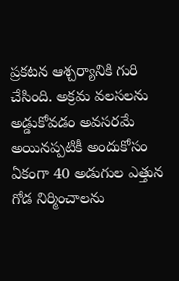ప్రకటన ఆశ్చర్యానికి గురి చేసింది. అక్రమ వలసలను అడ్డుకోవడం అవసరమే అయినప్పటికీ అందుకోసం ఏకంగా 40 అడుగుల ఎత్తున గోడ నిర్మించాలను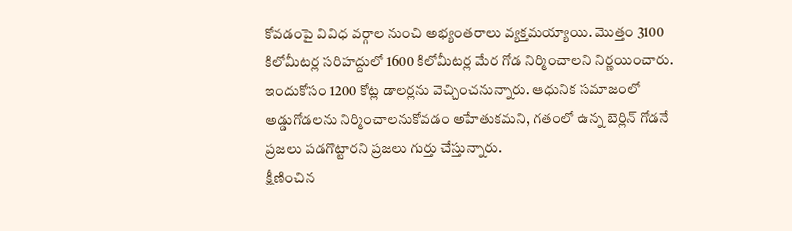కోవడంపై వివిధ వర్గాల నుంచి అభ్యంతరాలు వ్యక్తమయ్యాయి. మొత్తం 3100 కిలోమీటర్ల సరిహద్దులో 1600 కిలోమీటర్ల మేర గోడ నిర్మించాలని నిర్ణయించారు. ఇందుకోసం 1200 కోట్ల డాలర్లను వెచ్చించనున్నారు. ఆధునిక సమాజంలో అడ్డుగోడలను నిర్మించాలనుకోవడం అహేతుకమని, గతంలో ఉన్న బెర్లిన్ గోడనే ప్రజలు పడగొట్టారని ప్రజలు గుర్తు చేస్తున్నారు.
క్షీణించిన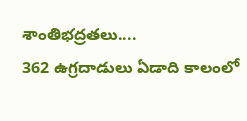శాంతిభద్రతలు....
362 ఉగ్రదాడులు ఏడాది కాలంలో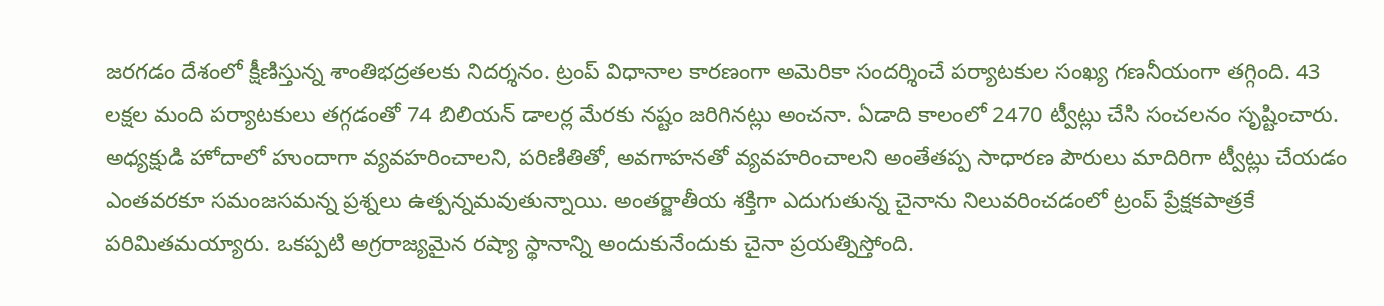జరగడం దేశంలో క్షీణిస్తున్న శాంతిభద్రతలకు నిదర్శనం. ట్రంప్ విధానాల కారణంగా అమెరికా సందర్శించే పర్యాటకుల సంఖ్య గణనీయంగా తగ్గింది. 43 లక్షల మంది పర్యాటకులు తగ్గడంతో 74 బిలియన్ డాలర్ల మేరకు నష్టం జరిగినట్లు అంచనా. ఏడాది కాలంలో 2470 ట్వీట్లు చేసి సంచలనం సృష్టించారు. అధ్యక్షుడి హోదాలో హుందాగా వ్యవహరించాలని, పరిణితితో, అవగాహనతో వ్యవహరించాలని అంతేతప్ప సాధారణ పౌరులు మాదిరిగా ట్వీట్లు చేయడం ఎంతవరకూ సమంజసమన్న ప్రశ్నలు ఉత్పన్నమవుతున్నాయి. అంతర్జాతీయ శక్తిగా ఎదుగుతున్న చైనాను నిలువరించడంలో ట్రంప్ ప్రేక్షకపాత్రకే పరిమితమయ్యారు. ఒకప్పటి అగ్రరాజ్యమైన రష్యా స్థానాన్ని అందుకునేందుకు చైనా ప్రయత్నిస్తోంది.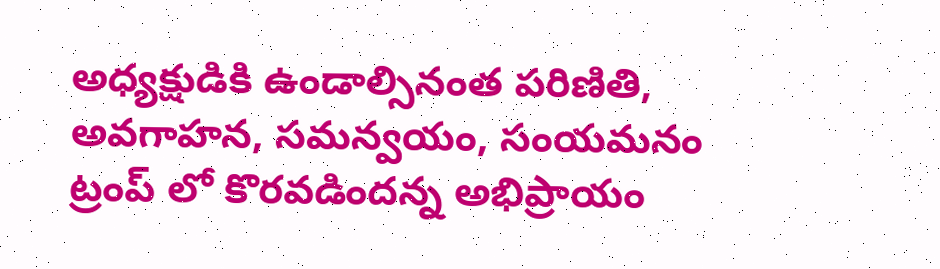అధ్యక్షుడికి ఉండాల్సినంత పరిణితి, అవగాహన, సమన్వయం, సంయమనం ట్రంప్ లో కొరవడిందన్న అభిప్రాయం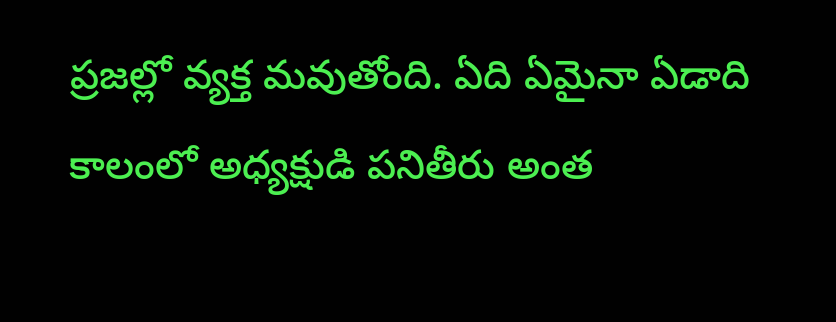ప్రజల్లో వ్యక్త మవుతోంది. ఏది ఏమైనా ఏడాది కాలంలో అధ్యక్షుడి పనితీరు అంత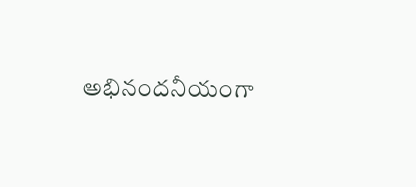అభినందనీయంగా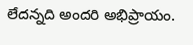లేదన్నది అందరి అభిప్రాయం.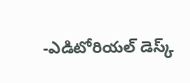-ఎడిటోరియల్ డెస్క్